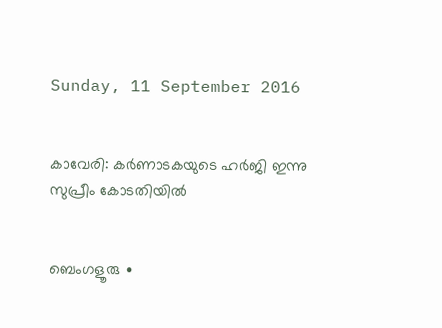Sunday, 11 September 2016


കാവേരി: കർണാടകയുടെ ഹർജി ഇന്നു സുപ്രീം കോടതിയിൽ


ബെംഗളൂരു ∙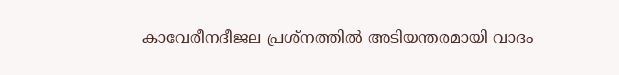കാവേരീനദീജല പ്രശ്നത്തിൽ അടിയന്തരമായി വാദം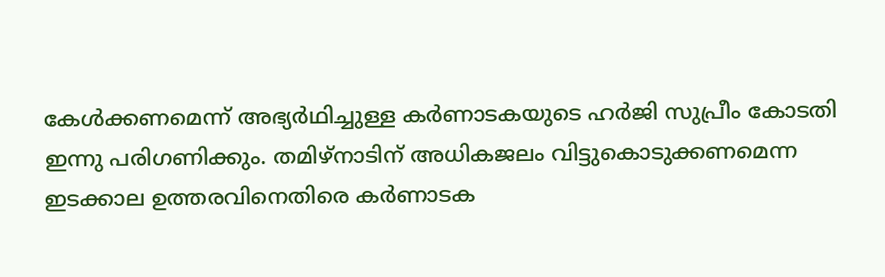കേൾക്കണമെന്ന് അഭ്യർഥിച്ചുള്ള കർണാടകയുടെ ഹർജി സുപ്രീം കോടതി ഇന്നു പരിഗണിക്കും. തമിഴ്നാടിന് അധികജലം വിട്ടുകൊടുക്കണമെന്ന ഇടക്കാല ഉത്തരവിനെതിരെ കർണാടക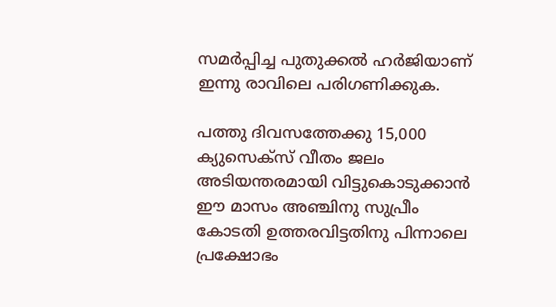സമർപ്പിച്ച പുതുക്കൽ ഹർജിയാണ് ഇന്നു രാവിലെ പരിഗണിക്കുക.

പത്തു ദിവസത്തേക്കു 15,000 ക്യുസെക്സ് വീതം ജലം അടിയന്തരമായി വിട്ടുകൊടുക്കാൻ ഈ മാസം അഞ്ചിനു സുപ്രീം കോടതി ഉത്തരവിട്ടതിനു പിന്നാലെ പ്രക്ഷോഭം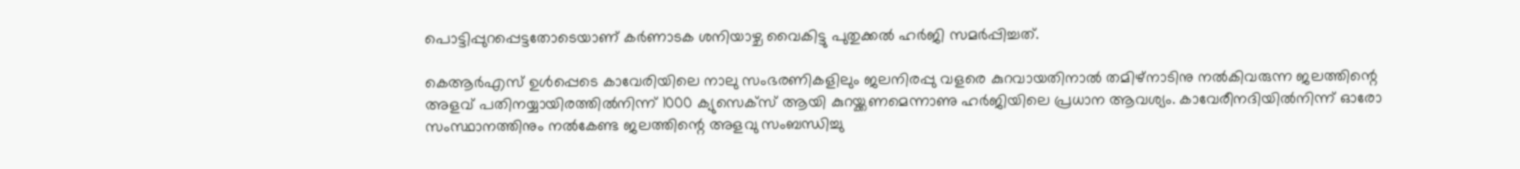പൊട്ടിപ്പുറപ്പെട്ടതോടെയാണ് കർണാടക ശനിയാഴ്ച വൈകിട്ടു പുതുക്കൽ ഹർജി സമർപ്പിച്ചത്.

കെആർഎസ് ഉൾപ്പെടെ കാവേരിയിലെ നാലു സംഭരണികളിലും ജലനിരപ്പു വളരെ കുറവായതിനാൽ തമിഴ്നാടിനു നൽകിവരുന്ന ജലത്തിന്റെ അളവ് പതിനയ്യായിരത്തിൽനിന്ന് 1000 ക്യുസെക്സ് ആയി കുറയ്ക്കണമെന്നാണു ഹർജിയിലെ പ്രധാന ആവശ്യം. കാവേരീനദിയിൽനിന്ന് ഓരോ സംസ്ഥാനത്തിനും നൽകേണ്ട ജലത്തിന്റെ അളവു സംബന്ധിച്ചു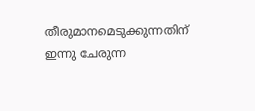തീരുമാനമെടുക്കുന്നതിന് ഇന്നു ചേരുന്ന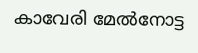കാവേരി മേൽനോട്ട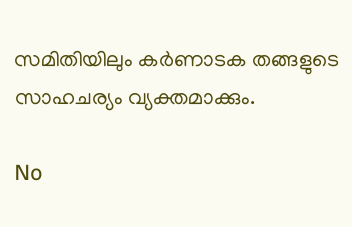സമിതിയിലും കർണാടക തങ്ങളുടെ സാഹചര്യം വ്യക്തമാക്കും.

No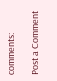comments:

Post a Comment